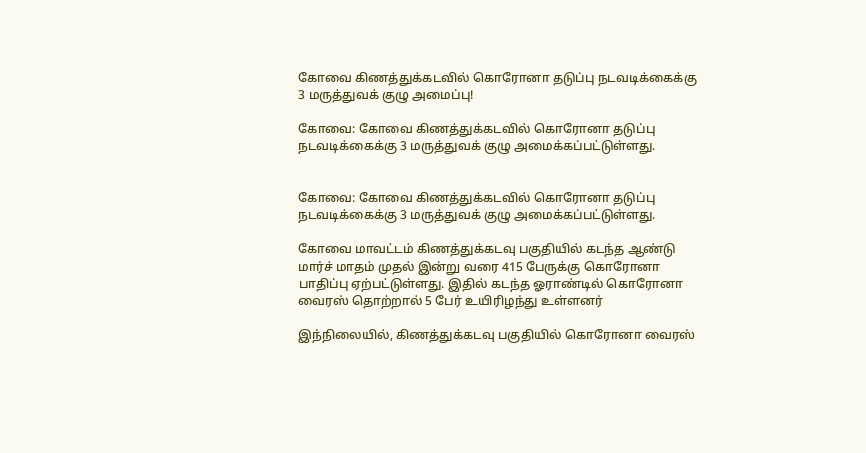கோவை கிணத்துக்கடவில் கொரோனா தடுப்பு நடவடிக்கைக்கு 3 மருத்துவக் குழு அமைப்பு!

கோவை: கோவை கிணத்துக்கடவில் கொரோனா தடுப்பு நடவடிக்கைக்கு 3 மருத்துவக் குழு அமைக்கப்பட்டுள்ளது.


கோவை: கோவை கிணத்துக்கடவில் கொரோனா தடுப்பு நடவடிக்கைக்கு 3 மருத்துவக் குழு அமைக்கப்பட்டுள்ளது.

கோவை மாவட்டம் கிணத்துக்கடவு பகுதியில் கடந்த ஆண்டு மார்ச் மாதம் முதல் இன்று வரை 415 பேருக்கு கொரோனா பாதிப்பு ஏற்பட்டுள்ளது. இதில் கடந்த ஓராண்டில் கொரோனா வைரஸ் தொற்றால் 5 பேர் உயிரிழந்து உள்ளனர்

இந்நிலையில், கிணத்துக்கடவு பகுதியில் கொரோனா வைரஸ்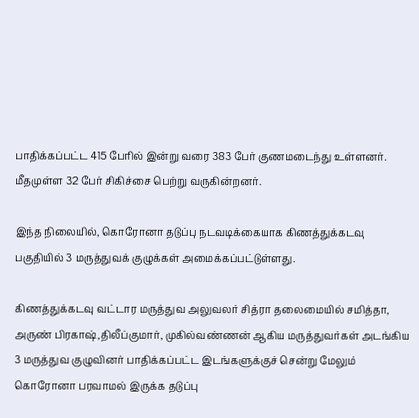பாதிக்கப்பட்ட 415 பேரில் இன்று வரை 383 பேர் குணமடைந்து உள்ளனர். மீதமுள்ள 32 பேர் சிகிச்சை பெற்று வருகின்றனர்.

இந்த நிலையில், கொரோனா தடுப்பு நடவடிக்கையாக கிணத்துக்கடவு பகுதியில் 3 மருத்துவக் குழுக்கள் அமைக்கப்பட்டுள்ளது.

கிணத்துக்கடவு வட்டார மருத்துவ அலுவலர் சித்ரா தலைமையில் சமித்தா, அருண் பிரகாஷ்,திலீப்குமார், முகில்வண்ணன் ஆகிய மருத்துவர்கள் அடங்கிய 3 மருத்துவ குழுவினர் பாதிக்கப்பட்ட இடங்களுக்குச் சென்று மேலும் கொரோனா பரவாமல் இருக்க தடுப்பு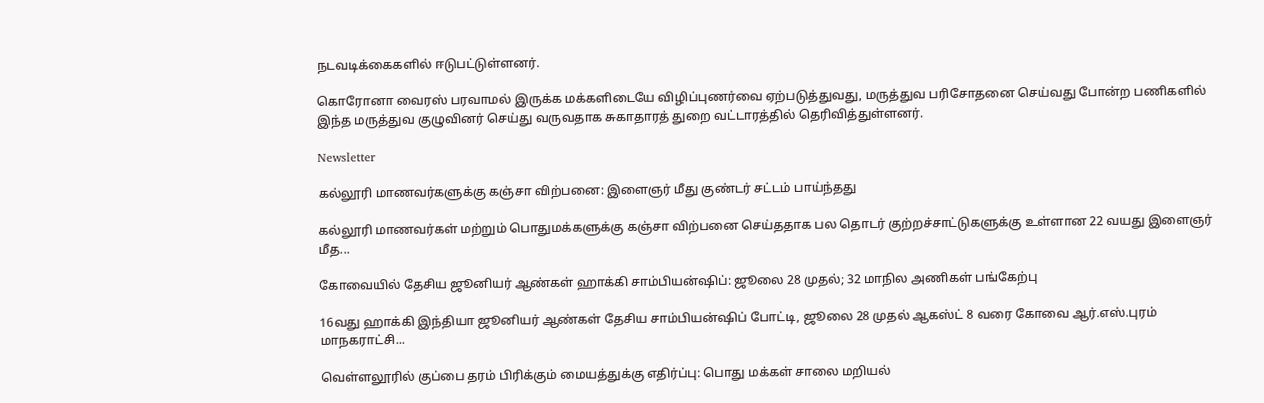நடவடிக்கைகளில் ஈடுபட்டுள்ளனர்.

கொரோனா வைரஸ் பரவாமல் இருக்க மக்களிடையே விழிப்புணர்வை ஏற்படுத்துவது, மருத்துவ பரிசோதனை செய்வது போன்ற பணிகளில் இந்த மருத்துவ குழுவினர் செய்து வருவதாக சுகாதாரத் துறை வட்டாரத்தில் தெரிவித்துள்ளனர்.

Newsletter

கல்லூரி மாணவர்களுக்கு கஞ்சா விற்பனை: இளைஞர் மீது குண்டர் சட்டம் பாய்ந்தது

கல்லூரி மாணவர்கள் மற்றும் பொதுமக்களுக்கு கஞ்சா விற்பனை செய்ததாக பல தொடர் குற்றச்சாட்டுகளுக்கு உள்ளான 22 வயது இளைஞர் மீத...

கோவையில் தேசிய ஜூனியர் ஆண்கள் ஹாக்கி சாம்பியன்ஷிப்: ஜூலை 28 முதல்; 32 மாநில அணிகள் பங்கேற்பு

16வது ஹாக்கி இந்தியா ஜூனியர் ஆண்கள் தேசிய சாம்பியன்ஷிப் போட்டி, ஜூலை 28 முதல் ஆகஸ்ட் 8 வரை கோவை ஆர்.எஸ்.புரம் மாநகராட்சி...

வெள்ளலூரில் குப்பை தரம் பிரிக்கும் மையத்துக்கு எதிர்ப்பு: பொது மக்கள் சாலை மறியல்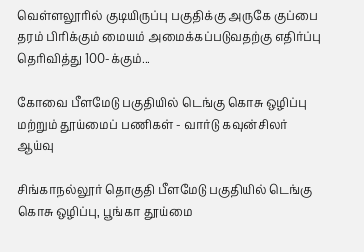வெள்ளலூரில் குடியிருப்பு பகுதிக்கு அருகே குப்பை தரம் பிரிக்கும் மையம் அமைக்கப்படுவதற்கு எதிர்ப்பு தெரிவித்து 100-க்கும்...

கோவை பீளமேடு பகுதியில் டெங்கு கொசு ஒழிப்பு மற்றும் தூய்மைப் பணிகள் - வார்டு கவுன்சிலர் ஆய்வு

சிங்காநல்லூர் தொகுதி பீளமேடு பகுதியில் டெங்கு கொசு ஒழிப்பு, பூங்கா தூய்மை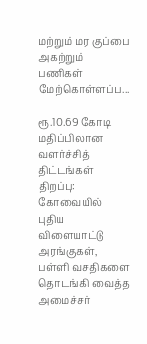மற்றும் மர குப்பை அகற்றும் பணிகள் மேற்கொள்ளப்ப...

ரூ.10.69 கோடி மதிப்பிலான வளர்ச்சித் திட்டங்கள் திறப்பு: கோவையில் புதிய விளையாட்டு அரங்குகள், பள்ளி வசதிகளை தொடங்கி வைத்த அமைச்சர்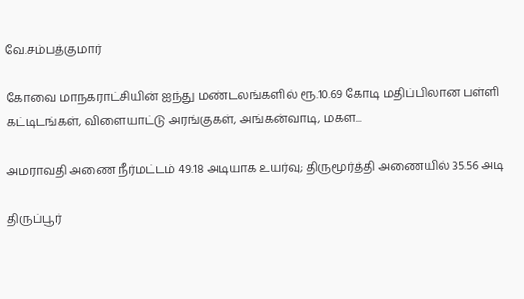வே.சம்பத்குமார்

கோவை மாநகராட்சியின் ஐந்து மண்டலங்களில் ரூ.10.69 கோடி மதிப்பிலான பள்ளி கட்டிடங்கள், விளையாட்டு அரங்குகள், அங்கன்வாடி, மகள...

அமராவதி அணை நீர்மட்டம் 49.18 அடியாக உயர்வு; திருமூர்த்தி அணையில் 35.56 அடி

திருப்பூர்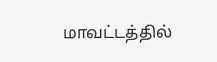மாவட்டத்தில்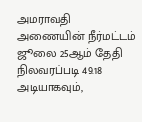அமராவதி அணையின் நீர்மட்டம் ஜூலை 25ஆம் தேதி நிலவரப்படி 49.18 அடியாகவும்,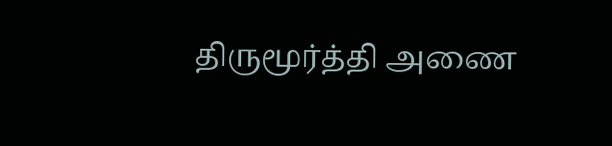திருமூர்த்தி அணை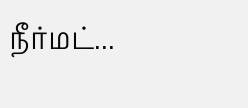நீர்மட்...